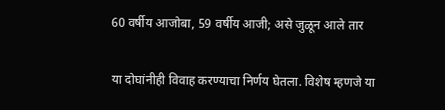60 वर्षीय आजोबा, 59 वर्षीय आजी; असे जुळून आले तार

या दोघांनीही विवाह करण्याचा निर्णय घेतला. विशेष म्हणजे या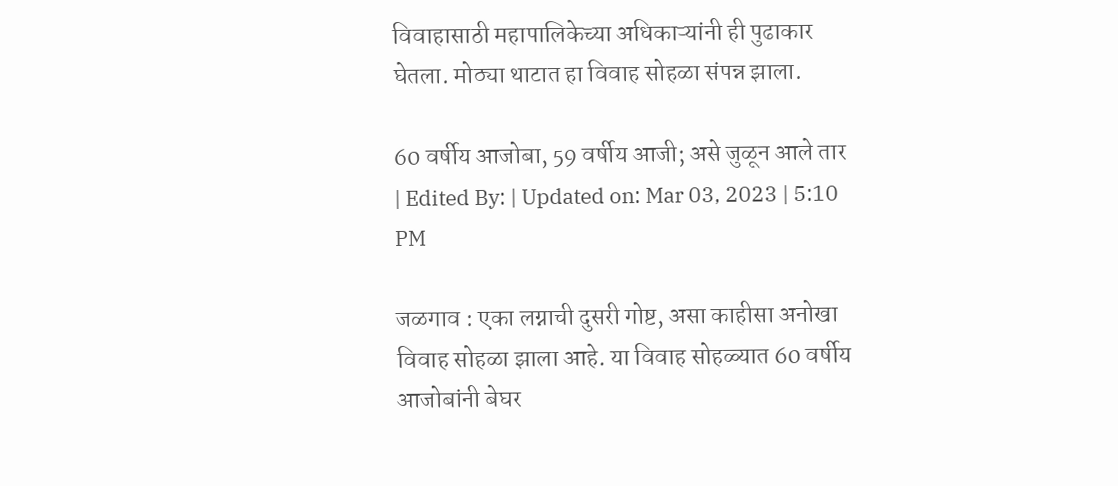विवाहासाठी महापालिकेच्या अधिकाऱ्यांनी ही पुढाकार घेतला. मोठ्या थाटात हा विवाह सोहळा संपन्न झाला.

60 वर्षीय आजोबा, 59 वर्षीय आजी; असे जुळून आले तार
| Edited By: | Updated on: Mar 03, 2023 | 5:10 PM

जळगाव : एका लग्नाची दुसरी गोष्ट, असा काहीसा अनोखा विवाह सोहळा झाला आहे. या विवाह सोहळ्यात 60 वर्षीय आजोबांनी बेघर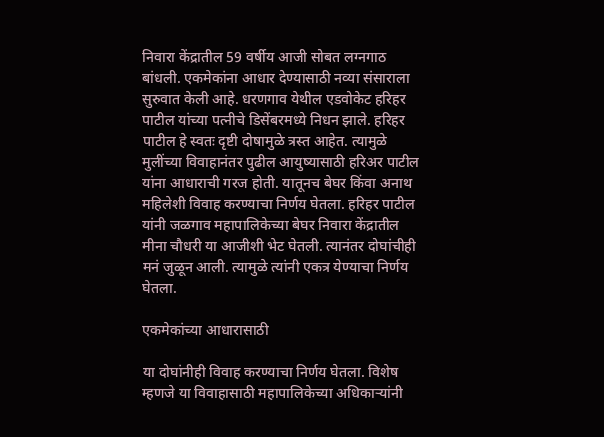निवारा केंद्रातील 59 वर्षीय आजी सोबत लग्नगाठ बांधली. एकमेकांना आधार देण्यासाठी नव्या संसाराला सुरुवात केली आहे. धरणगाव येथील एडवोकेट हरिहर पाटील यांच्या पत्नीचे डिसेंबरमध्ये निधन झाले. हरिहर पाटील हे स्वतः दृष्टी दोषामुळे त्रस्त आहेत. त्यामुळे मुलींच्या विवाहानंतर पुढील आयुष्यासाठी हरिअर पाटील यांना आधाराची गरज होती. यातूनच बेघर किंवा अनाथ महिलेशी विवाह करण्याचा निर्णय घेतला. हरिहर पाटील यांनी जळगाव महापालिकेच्या बेघर निवारा केंद्रातील मीना चौधरी या आजीशी भेट घेतली. त्यानंतर दोघांचीही मनं जुळून आली. त्यामुळे त्यांनी एकत्र येण्याचा निर्णय घेतला.

एकमेकांच्या आधारासाठी

या दोघांनीही विवाह करण्याचा निर्णय घेतला. विशेष म्हणजे या विवाहासाठी महापालिकेच्या अधिकाऱ्यांनी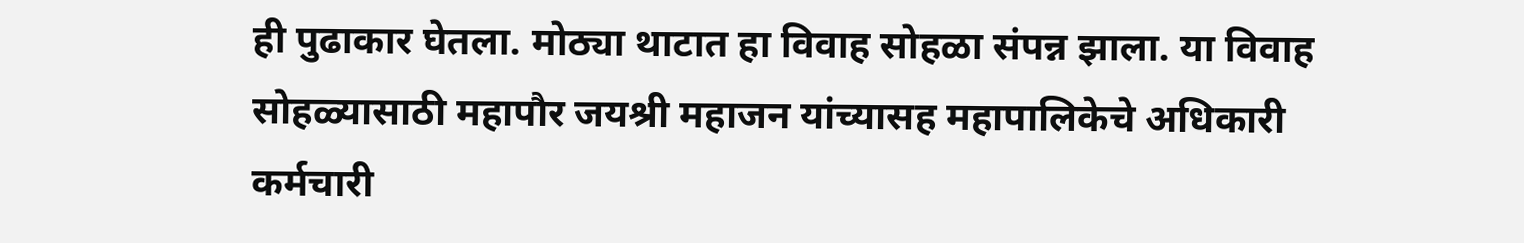ही पुढाकार घेतला. मोठ्या थाटात हा विवाह सोहळा संपन्न झाला. या विवाह सोहळ्यासाठी महापौर जयश्री महाजन यांच्यासह महापालिकेचे अधिकारी कर्मचारी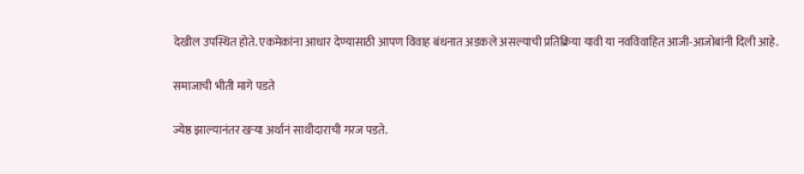देखील उपस्थित होते. एकमेकांना आधार देण्यासाठी आपण विवाह बंधनात अडकले असल्याची प्रतिक्रिया यावी या नवविवाहित आजी-आजोबांनी दिली आहे.

समाजाची भीती मागे पडते

ज्येष्ठ झाल्यानंतर खऱ्या अर्थानं साथीदाराची गरज पडते.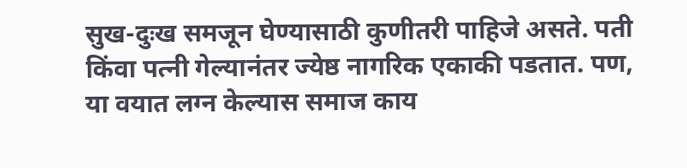सुख-दुःख समजून घेण्यासाठी कुणीतरी पाहिजे असते. पती किंवा पत्नी गेल्यानंतर ज्येष्ठ नागरिक एकाकी पडतात. पण, या वयात लग्न केल्यास समाज काय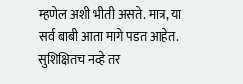म्हणेल अशी भीती असते. मात्र, या सर्व बाबी आता मागे पडत आहेत. सुशिक्षितच नव्हे तर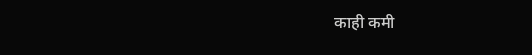काही कमी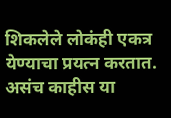शिकलेले लोकंही एकत्र येण्याचा प्रयत्न करतात. असंच काहीस या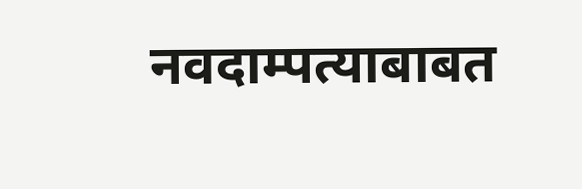नवदाम्पत्याबाबत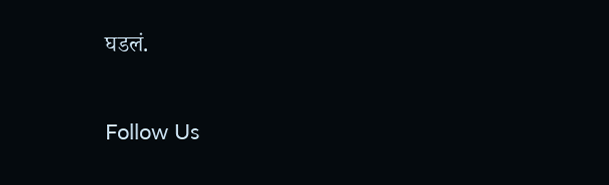घडलं.

Follow Us